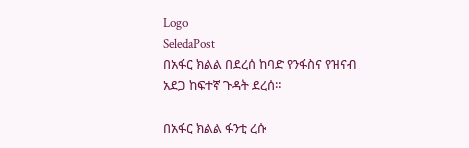Logo
SeledaPost
በአፋር ክልል በደረሰ ከባድ የንፋስና የዝናብ አደጋ ከፍተኛ ጉዳት ደረሰ።

በአፋር ክልል ፋንቲ ረሱ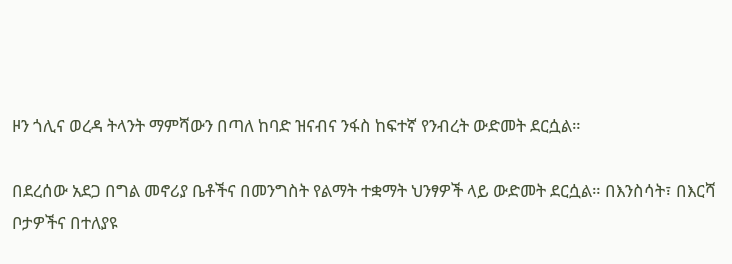ዞን ጎሊና ወረዳ ትላንት ማምሻውን በጣለ ከባድ ዝናብና ንፋስ ከፍተኛ የንብረት ውድመት ደርሷል።

በደረሰው አደጋ በግል መኖሪያ ቤቶችና በመንግስት የልማት ተቋማት ህንፃዎች ላይ ውድመት ደርሷል። በእንስሳት፣ በእርሻ ቦታዎችና በተለያዩ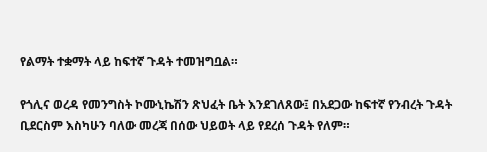የልማት ተቋማት ላይ ከፍተኛ ጉዳት ተመዝግቧል።

የጎሊና ወረዳ የመንግስት ኮሙኒኬሽን ጽህፈት ቤት እንደገለጸው፤ በአደጋው ከፍተኛ የንብረት ጉዳት ቢደርስም እስካሁን ባለው መረጃ በሰው ህይወት ላይ የደረሰ ጉዳት የለም።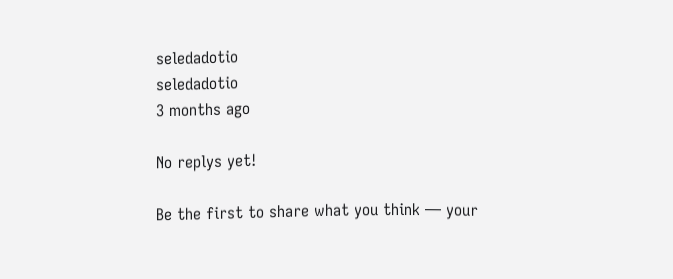seledadotio
seledadotio
3 months ago

No replys yet!

Be the first to share what you think — your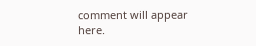comment will appear here.